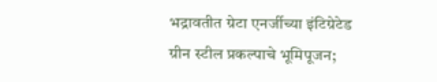भद्रावतीत ग्रेटा एनर्जीच्या इंटिग्रेटेड ग्रीन स्टील प्रकल्पाचे भूमिपूजन;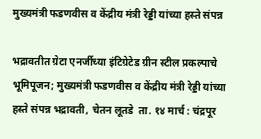मुख्यमंत्री फडणवीस व केंद्रीय मंत्री रेड्डी यांच्या हस्ते संपन्न

भद्रावतीत ग्रेटा एनर्जीच्या इंटिग्रेटेड ग्रीन स्टील प्रकल्पाचे भूमिपूजन; मुख्यमंत्री फडणवीस व केंद्रीय मंत्री रेड्डी यांच्या हस्ते संपन्न भद्रावती, चेतन लूतडे  ता. १४ मार्च : चंद्रपूर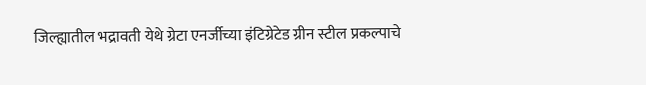जिल्ह्यातील भद्रावती येथे ग्रेटा एनर्जीच्या इंटिग्रेटेड ग्रीन स्टील प्रकल्पाचे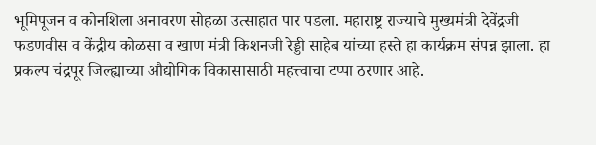भूमिपूजन व कोनशिला अनावरण सोहळा उत्साहात पार पडला. महाराष्ट्र राज्याचे मुख्यमंत्री देवेंद्रजी फडणवीस व केंद्रीय कोळसा व खाण मंत्री किशनजी रेड्डी साहेब यांच्या हस्ते हा कार्यक्रम संपन्न झाला. हा प्रकल्प चंद्रपूर जिल्ह्याच्या औद्योगिक विकासासाठी महत्त्वाचा टप्पा ठरणार आहे.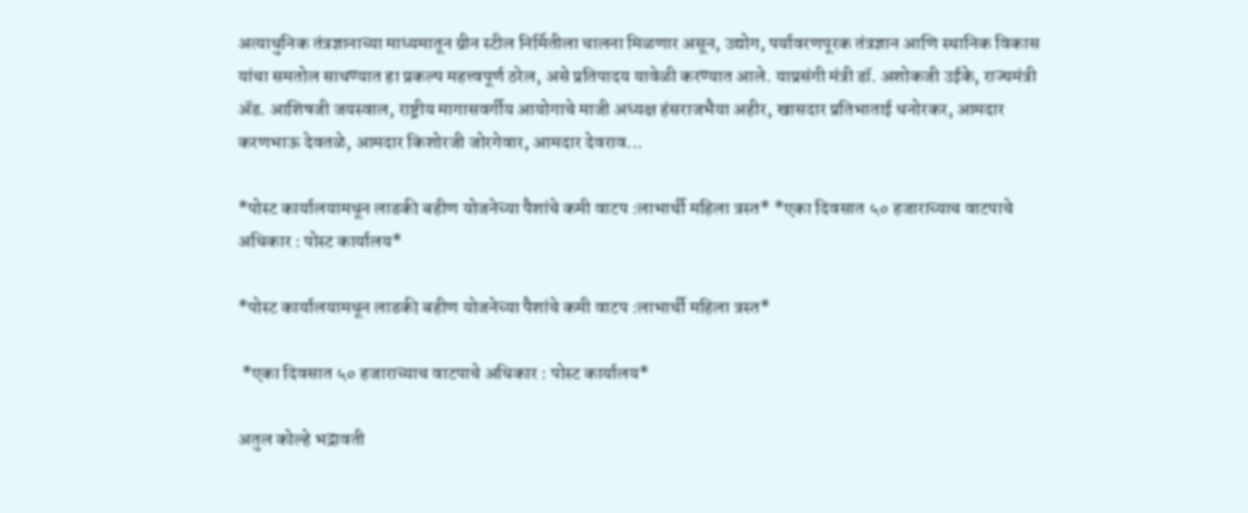अत्याधुनिक तंत्रज्ञानाच्या माध्यमातून ग्रीन स्टील निर्मितीला चालना मिळणार असून, उद्योग, पर्यावरणपूरक तंत्रज्ञान आणि स्थानिक विकास यांचा समतोल साधण्यात हा प्रकल्प महत्त्वपूर्ण ठरेल, असे प्रतिपादय यावेळी करण्यात आले. याप्रसंगी मंत्री डॉ. अशोकजी उईके, राज्यमंत्री ॲड. आशिषजी जयस्वाल, राष्ट्रीय मागासवर्गीय आयोगाचे माजी अध्यक्ष हंसराजभैया अहीर, खासदार प्रतिभाताई धनोरकर, आमदार करणभाऊ देवतळे, आमदार किशोरजी जोरगेवार, आमदार देवराव...

*पोस्ट कार्यालयामधून लाडकी बहीण योजनेच्या पैशांचे कमी वाटप :लाभार्थी महिला त्रस्त* *एका दिवसात ५० हजाराच्याच वाटपाचे अधिकार : पोस्ट कार्यालय*

*पोस्ट कार्यालयामधून लाडकी बहीण योजनेच्या पैशांचे कमी वाटप :लाभार्थी महिला त्रस्त*

 *एका दिवसात ५० हजाराच्याच वाटपाचे अधिकार : पोस्ट कार्यालय*

अतुल कोल्हे भद्रावती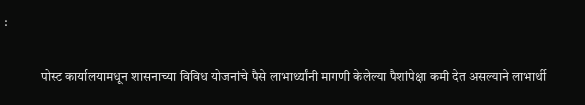:

              पोस्ट कार्यालयामधून शासनाच्या विविध योजनांचे पैसे लाभार्थ्यांनी मागणी केलेल्या पैशांपेक्षा कमी देत असल्याने लाभार्थी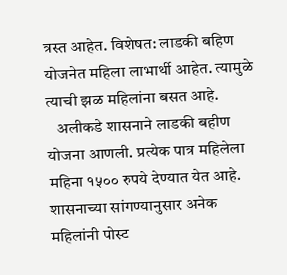त्रस्त आहेत. विशेषत: लाडकी बहिण योजनेत महिला लाभार्थी आहेत. त्यामुळे त्याची झळ महिलांना बसत आहे.
   अलीकडे शासनाने लाडकी बहीण योजना आणली. प्रत्येक पात्र महिलेला महिना १५०० रुपये देण्यात येत आहे. शासनाच्या सांगण्यानुसार अनेक महिलांनी पोस्ट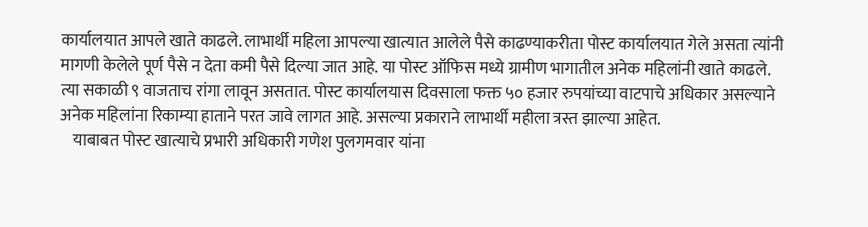कार्यालयात आपले खाते काढले. लाभार्थी महिला आपल्या खात्यात आलेले पैसे काढण्याकरीता पोस्ट कार्यालयात गेले असता त्यांनी मागणी केलेले पूर्ण पैसे न देता कमी पैसे दिल्या जात आहे. या पोस्ट ऑफिस मध्ये ग्रामीण भागातील अनेक महिलांनी खाते काढले. त्या सकाळी ९ वाजताच रांगा लावून असतात. पोस्ट कार्यालयास दिवसाला फक्त ५० हजार रुपयांच्या वाटपाचे अधिकार असल्याने अनेक महिलांना रिकाम्या हाताने परत जावे लागत आहे. असल्या प्रकाराने लाभार्थी महीला त्रस्त झाल्या आहेत.
    याबाबत पोस्ट खात्याचे प्रभारी अधिकारी गणेश पुलगमवार यांना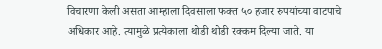विचारणा केली असता आम्हाला दिवसाला फक्त ५० हजार रुपयांच्या वाटपाचे अधिकार आहे. त्यामुळे प्रत्येकाला थोडी थोडी रक्कम दिल्या जाते. या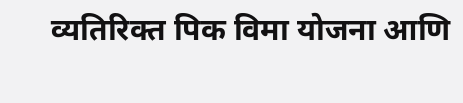व्यतिरिक्त पिक विमा योजना आणि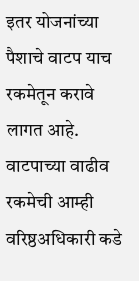इतर योजनांच्या पैशाचे वाटप याच रकमेतून करावे लागत आहे. वाटपाच्या वाढीव रकमेची आम्ही वरिष्ठअधिकारी कडे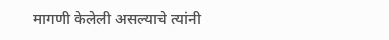मागणी केलेली असल्याचे त्यांनी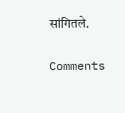सांगितले.

Comments